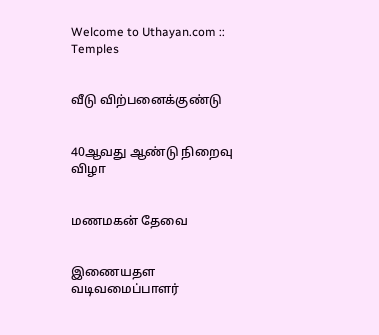Welcome to Uthayan.com :: Temples


வீடு விற்பனைக்குண்டு


40ஆவது ஆண்டு நிறைவு விழா


மணமகன் தேவை


இணையதள வடிவமைப்பாளர்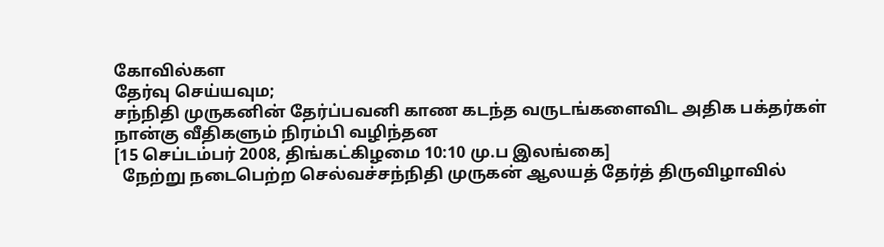கோவில்கள
தேர்வு செய்யவும;
சந்நிதி முருகனின் தேர்ப்பவனி காண கடந்த வருடங்களைவிட அதிக பக்தர்கள் நான்கு வீதிகளும் நிரம்பி வழிந்தன
[15 செப்டம்பர் 2008, திங்கட்கிழமை 10:10 மு.ப இலங்கை]
  நேற்று நடைபெற்ற செல்வச்சந்நிதி முருகன் ஆலயத் தேர்த் திருவிழாவில்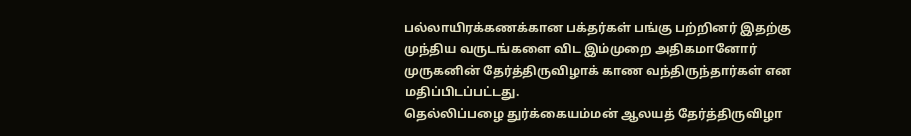பல்லாயிரக்கணக்கான பக்தர்கள் பங்கு பற்றினர் இதற்கு முந்திய வருடங்களை விட இம்முறை அதிகமானோர் முருகனின் தேர்த்திருவிழாக் காண வந்திருந்தார்கள் என மதிப்பிடப்பட்டது.
தெல்லிப்பழை துர்க்கையம்மன் ஆலயத் தேர்த்திருவிழா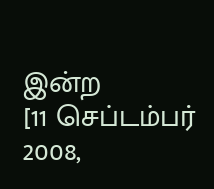இன்ற
[11 செப்டம்பர் 2008,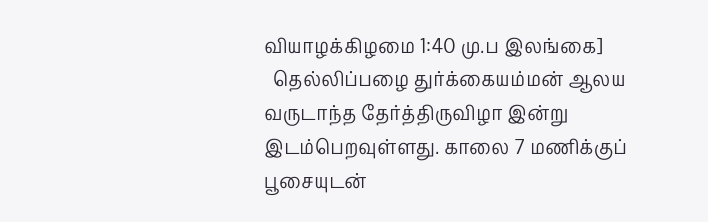வியாழக்கிழமை 1:40 மு.ப இலங்கை]
  தெல்லிப்பழை துர்க்கையம்மன் ஆலய வருடாந்த தேர்த்திருவிழா இன்று இடம்பெறவுள்ளது. காலை 7 மணிக்குப் பூசையுடன்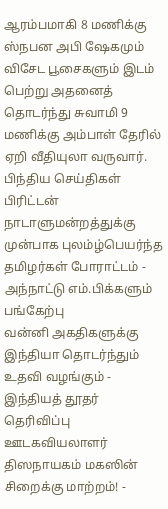ஆரம்பமாகி 8 மணிக்கு ஸ்நபன அபி ஷேகமும் விசேட பூசைகளும் இடம் பெற்று அதனைத் தொடர்ந்து சுவாமி 9 மணிக்கு அம்பாள் தேரில் ஏறி வீதியுலா வருவார்.
பிந்திய செய்திகள்
பிரிட்டன் நாடாளுமன்றத்துக்கு முன்பாக புலம்ழ்பெயர்ந்த தமிழர்கள் போராட்டம் - அந்நாட்டு எம்.பிக்களும் பங்கேற்பு
வன்னி அகதிகளுக்கு இந்தியா தொடர்ந்தும் உதவி வழங்கும் - இந்தியத் தூதர் தெரிவிப்பு
ஊடகவியலாளர் திஸநாயகம் மகஸின் சிறைக்கு மாற்றம்! -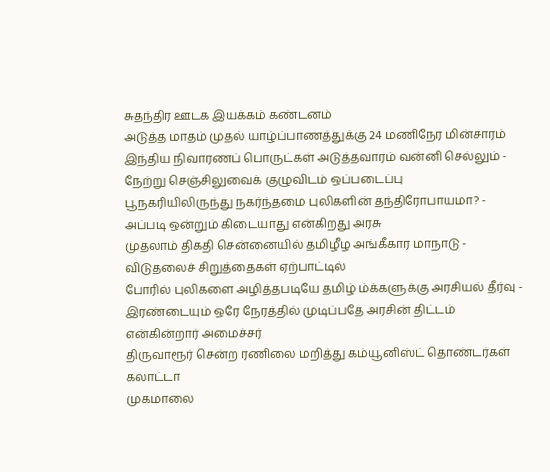சுதந்திர ஊடக இயக்கம் கண்டனம்
அடுத்த மாதம் முதல் யாழ்ப்பாணத்துக்கு 24 மணிநேர மின்சாரம்
இந்திய நிவாரணப் பொருட்கள் அடுத்தவாரம் வன்னி செல்லும் - நேற்று செஞ்சிலுவைக் குழுவிடம் ஒப்படைப்பு
பூநகரியிலிருந்து நகர்ந்தமை புலிகளின் தந்திரோபாயமா? - அப்படி ஒன்றும் கிடையாது என்கிறது அரசு
முதலாம் திகதி சென்னையில் தமிழீழ அங்கீகார மாநாடு - விடுதலைச் சிறுத்தைகள் ஏற்பாட்டில்
போரில் புலிகளை அழித்தபடியே தமிழ் ம்க்களுக்கு அரசியல் தீர்வு - இரண்டையும் ஒரே நேரத்தில் முடிப்பதே அரசின் திட்டம் என்கின்றார் அமைச்சர்
திருவாரூர் சென்ற ரணிலை மறித்து கம்யூனிஸ்ட் தொண்டர்கள் கலாட்டா
முகமாலை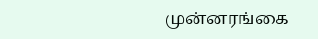முன்னரங்கை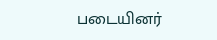படையினர்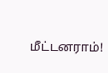மீட்டனராம்!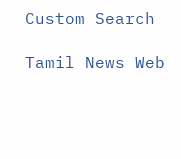Custom Search

Tamil News Web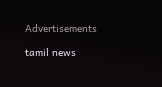Advertisements

tamil news